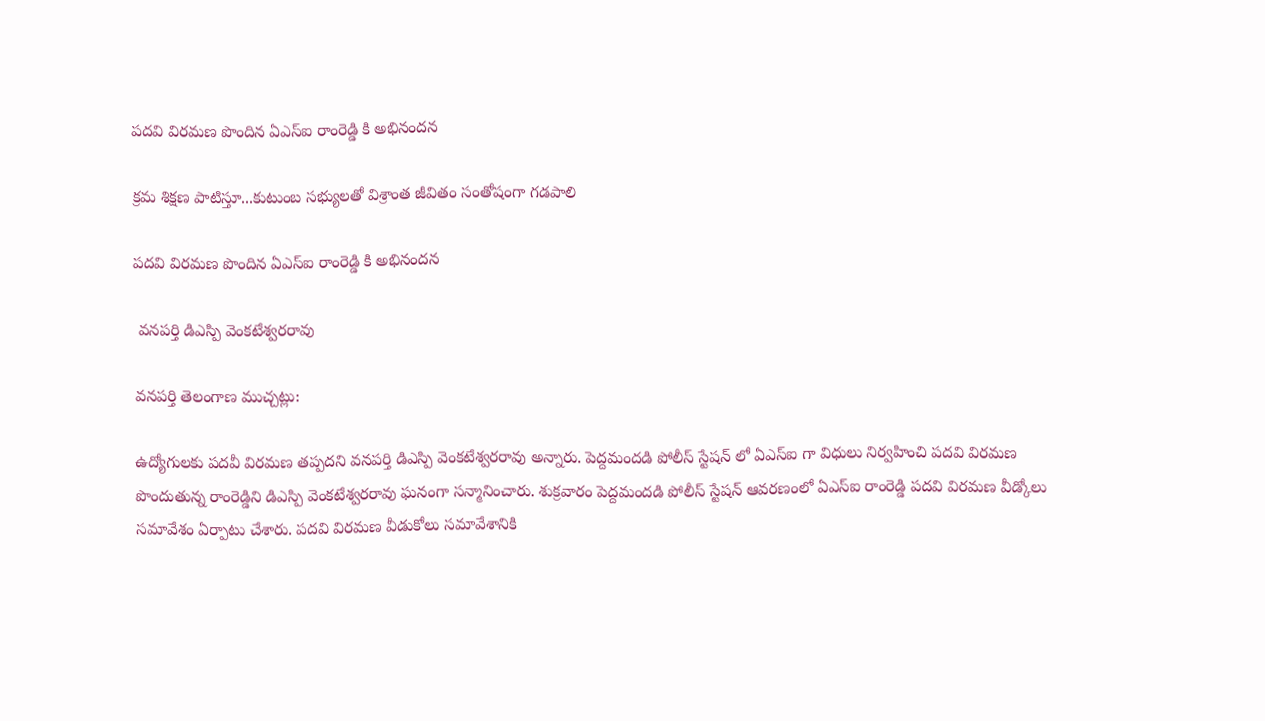పదవి విరమణ పొందిన ఏఎస్ఐ రాంరెడ్డి కి అభినందన

క్రమ శిక్షణ పాటిస్తూ...కుటుంబ సభ్యులతో విశ్రాంత జీవితం సంతోషంగా గడపాలి

పదవి విరమణ పొందిన ఏఎస్ఐ రాంరెడ్డి కి అభినందన

 వనపర్తి డిఎస్పి వెంకటేశ్వరరావు

వనపర్తి తెలంగాణ ముచ్చట్లు:

ఉద్యోగులకు పదవీ విరమణ తప్పదని వనపర్తి డిఎస్పి వెంకటేశ్వరరావు అన్నారు. పెద్దమందడి పోలీస్ స్టేషన్ లో ఏఎస్ఐ గా విధులు నిర్వహించి పదవి విరమణ పొందుతున్న రాంరెడ్డిని డిఎస్పి వెంకటేశ్వరరావు ఘనంగా సన్మానించారు. శుక్రవారం పెద్దమందడి పోలీస్ స్టేషన్ ఆవరణంలో ఏఎస్ఐ రాంరెడ్డి పదవి విరమణ వీడ్కోలు సమావేశం ఏర్పాటు చేశారు. పదవి విరమణ వీడుకోలు సమావేశానికి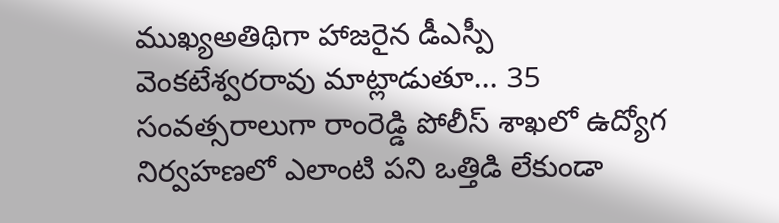ముఖ్యఅతిథిగా హాజరైన డీఎస్పీ వెంకటేశ్వరరావు మాట్లాడుతూ... 35 సంవత్సరాలుగా రాంరెడ్డి పోలీస్ శాఖలో ఉద్యోగ నిర్వహణలో ఎలాంటి పని ఒత్తిడి లేకుండా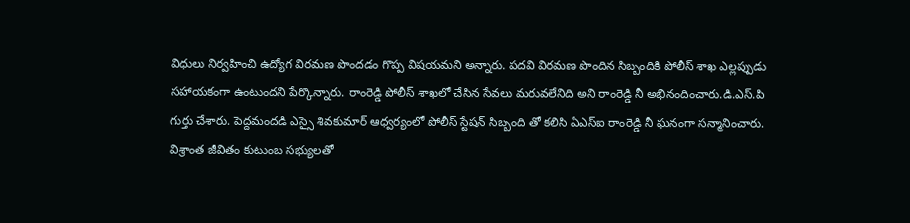విధులు నిర్వహించి ఉద్యోగ విరమణ పొందడం గొప్ప విషయమని అన్నారు. పదవి విరమణ పొందిన సిబ్బందికి పోలీస్ శాఖ ఎల్లప్పుడు సహాయకంగా ఉంటుందని పేర్కొన్నారు. రాంరెడ్డి పోలీస్ శాఖలో చేసిన సేవలు మరువలేనిది అని రాంరెడ్డి నీ అభినందించారు.డి.ఎస్.పి గుర్తు చేశారు. పెద్దమందడి ఎస్సై శివకుమార్ ఆధ్వర్యంలో పోలీస్ స్టేషన్ సిబ్బంది తో కలిసి ఏఎస్ఐ రాంరెడ్డి నీ ఘనంగా సన్మానించారు. విశ్రాంత జీవితం కుటుంబ సభ్యులతో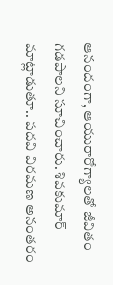ఆనందంగా, ఆయురారోగ్యాలతో జీవితం గడపాలని సూచించారు. శివకుమార్ మాట్లాడుతూ.. పదవి విరమణ అనంతరం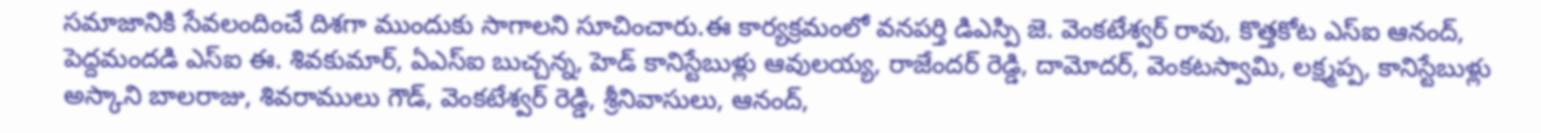సమాజానికి సేవలందించే దిశగా ముందుకు సాగాలని సూచించారు.ఈ కార్యక్రమంలో వనపర్తి డిఎస్పి జె. వెంకటేశ్వర్ రావు, కొత్తకోట ఎస్ఐ ఆనంద్, పెద్దమందడి ఎస్ఐ ఈ. శివకుమార్, ఏఎస్ఐ బుచ్చన్న, హెడ్ కానిస్టేబుళ్లు ఆవులయ్య, రాజేందర్ రెడ్డి, దామోదర్, వెంకటస్వామి, లక్ష్మప్ప, కానిస్టేబుళ్లు అస్కాని బాలరాజు, శివరాములు గౌడ్, వెంకటేశ్వర్ రెడ్డి, శ్రీనివాసులు, ఆనంద్,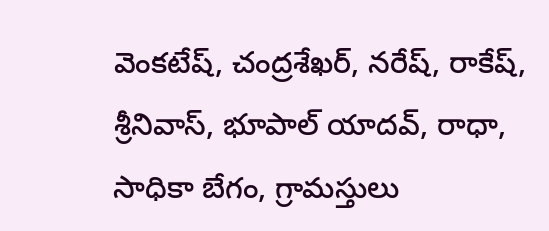వెంకటేష్, చంద్రశేఖర్, నరేష్, రాకేష్, శ్రీనివాస్, భూపాల్ యాదవ్, రాధా, సాధికా బేగం, గ్రామస్తులు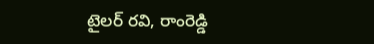టైలర్ రవి, రాంరెడ్డి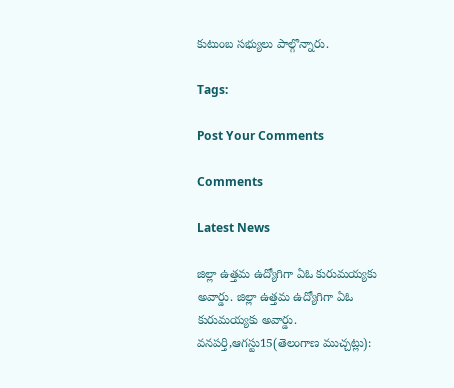కుటుంబ సభ్యులు పాల్గొన్నారు.

Tags:

Post Your Comments

Comments

Latest News

జిల్లా ఉత్తమ ఉద్యోగిగా ఏఓ కురుమయ్యకు అవార్డు. జిల్లా ఉత్తమ ఉద్యోగిగా ఏఓ కురుమయ్యకు అవార్డు.
వనపర్తి,ఆగస్టు15(తెలంగాణ ముచ్చట్లు):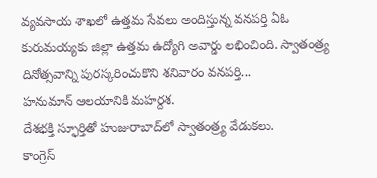వ్యవసాయ శాఖలో ఉత్తమ సేవలు అందిస్తున్న వనపర్తి ఏఓ కురుమయ్యకు జిల్లా ఉత్తమ ఉద్యోగి అవార్డు లభించింది. స్వాతంత్ర్య దినోత్సవాన్ని పురస్కరించుకొని శనివారం వనపర్తి...
హనుమాన్ ఆలయానికి మహర్దశ.
దేశభక్తి స్ఫూర్తితో హుజురాబాద్‌లో స్వాతంత్ర్య వేడుకలు.
కాంగ్రెస్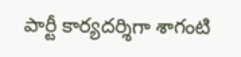పార్టీ కార్యదర్శిగా శాగంటి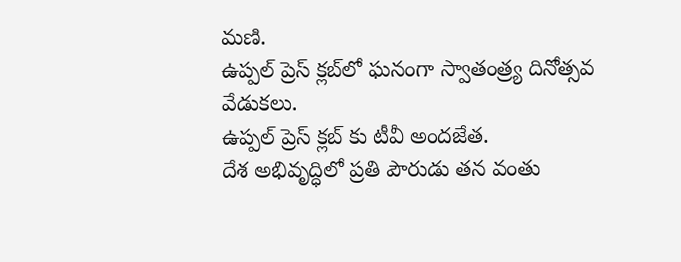మణి.
ఉప్పల్ ప్రెస్ క్లబ్‌లో ఘనంగా స్వాతంత్ర్య దినోత్సవ వేడుకలు.
ఉప్పల్ ప్రెస్ క్లబ్‌ కు టీవీ అందజేత.
దేశ అభివృద్ధిలో ప్రతి పౌరుడు తన వంతు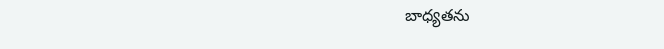బాధ్యతను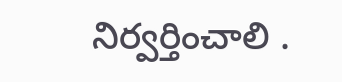నిర్వర్తించాలి .